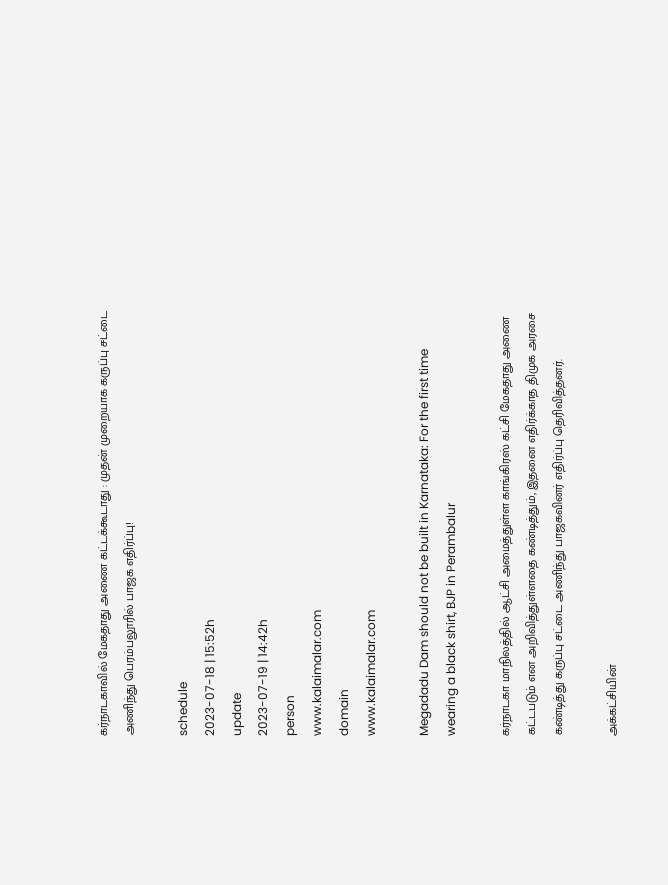கர்நாடகாவில் மேகதாது அணை கட்டக்கூடாது : முதன் முறையாக கருப்பு சட்டை அணிந்து பெரம்பலூரில் பாஜக எதிர்ப்பு!

schedule
2023-07-18 | 15:52h
update
2023-07-19 | 14:42h
person
www.kalaimalar.com
domain
www.kalaimalar.com

Megadadu Dam should not be built in Karnataka: For the first time wearing a black shirt, BJP in Perambalur

கர்நாடகா மாநிலத்தில் ஆட்சி அமைத்துள்ள காங்கிரஸ் கட்சி மேகதாது அணை கட்டபடும் என அறிவித்துள்ளதை கண்டித்தும், இதனை எதிர்க்காத திமுக அரசை கண்டித்து கருப்பு சட்டை அணிந்து பாஜகவினர் எதிர்ப்பு தெரிவித்தனர்.

அக்கட்சியின்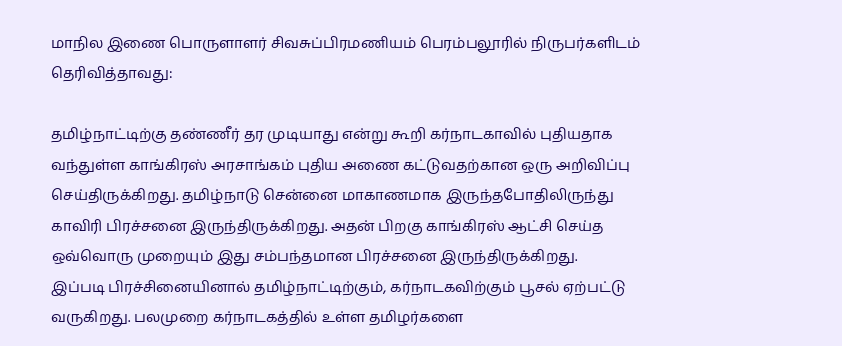மாநில இணை பொருளாளர் சிவசுப்பிரமணியம் பெரம்பலூரில் நிருபர்களிடம் தெரிவித்தாவது:

தமிழ்நாட்டிற்கு தண்ணீர் தர முடியாது என்று கூறி கர்நாடகாவில் புதியதாக வந்துள்ள காங்கிரஸ் அரசாங்கம் புதிய அணை கட்டுவதற்கான ஒரு அறிவிப்பு செய்திருக்கிறது. தமிழ்நாடு சென்னை மாகாணமாக இருந்தபோதிலிருந்து காவிரி பிரச்சனை இருந்திருக்கிறது. அதன் பிறகு காங்கிரஸ் ஆட்சி செய்த ஒவ்வொரு முறையும் இது சம்பந்தமான பிரச்சனை இருந்திருக்கிறது.
இப்படி பிரச்சினையினால் தமிழ்நாட்டிற்கும், கர்நாடகவிற்கும் பூசல் ஏற்பட்டு வருகிறது. பலமுறை கர்நாடகத்தில் உள்ள தமிழர்களை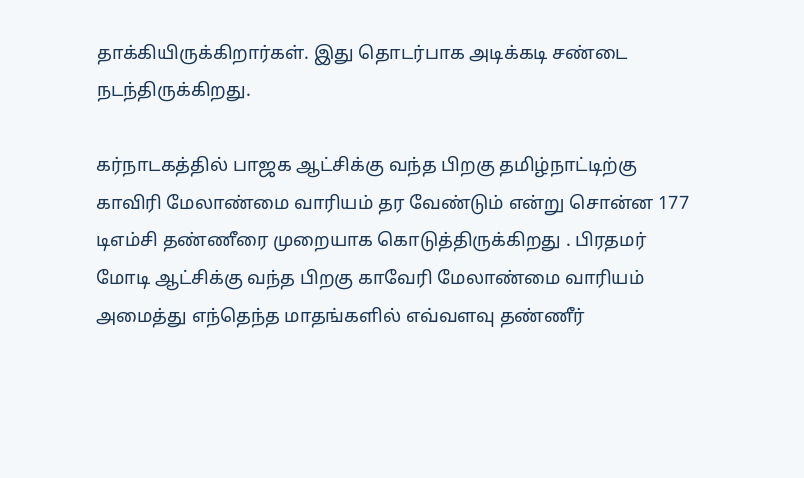தாக்கியிருக்கிறார்கள். இது தொடர்பாக அடிக்கடி சண்டை நடந்திருக்கிறது.

கர்நாடகத்தில் பாஜக ஆட்சிக்கு வந்த பிறகு தமிழ்நாட்டிற்கு காவிரி மேலாண்மை வாரியம் தர வேண்டும் என்று சொன்ன 177 டிஎம்சி தண்ணீரை முறையாக கொடுத்திருக்கிறது . பிரதமர் மோடி ஆட்சிக்கு வந்த பிறகு காவேரி மேலாண்மை வாரியம் அமைத்து எந்தெந்த மாதங்களில் எவ்வளவு தண்ணீர்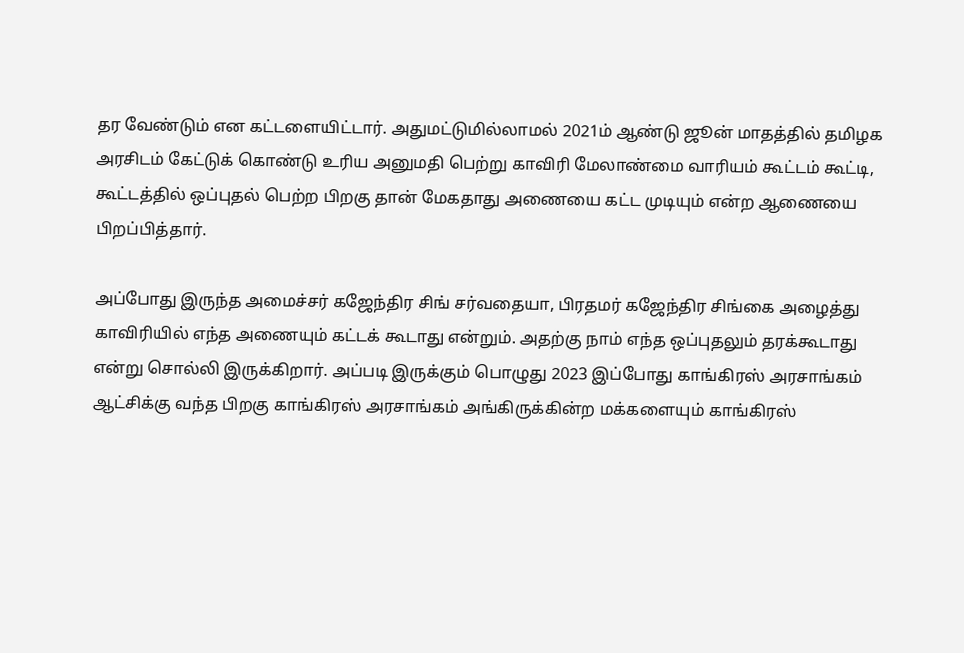தர வேண்டும் என கட்டளையிட்டார். அதுமட்டுமில்லாமல் 2021ம் ஆண்டு ஜூன் மாதத்தில் தமிழக அரசிடம் கேட்டுக் கொண்டு உரிய அனுமதி பெற்று காவிரி மேலாண்மை வாரியம் கூட்டம் கூட்டி, கூட்டத்தில் ஒப்புதல் பெற்ற பிறகு தான் மேகதாது அணையை கட்ட முடியும் என்ற ஆணையை பிறப்பித்தார்.

அப்போது இருந்த அமைச்சர் கஜேந்திர சிங் சர்வதையா, பிரதமர் கஜேந்திர சிங்கை அழைத்து காவிரியில் எந்த அணையும் கட்டக் கூடாது என்றும். அதற்கு நாம் எந்த ஒப்புதலும் தரக்கூடாது என்று சொல்லி இருக்கிறார். அப்படி இருக்கும் பொழுது 2023 இப்போது காங்கிரஸ் அரசாங்கம் ஆட்சிக்கு வந்த பிறகு காங்கிரஸ் அரசாங்கம் அங்கிருக்கின்ற மக்களையும் காங்கிரஸ்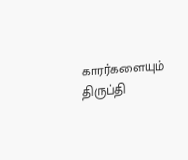காரர்களையும் திருப்தி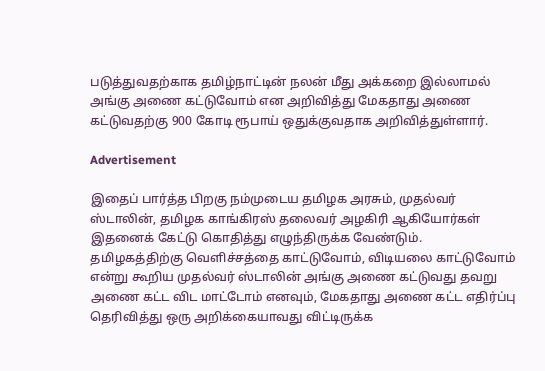படுத்துவதற்காக தமிழ்நாட்டின் நலன் மீது அக்கறை இல்லாமல் அங்கு அணை கட்டுவோம் என அறிவித்து மேகதாது அணை கட்டுவதற்கு 900 கோடி ரூபாய் ஒதுக்குவதாக அறிவித்துள்ளார்.

Advertisement

இதைப் பார்த்த பிறகு நம்முடைய தமிழக அரசும், முதல்வர் ஸ்டாலின், தமிழக காங்கிரஸ் தலைவர் அழகிரி ஆகியோர்கள் இதனைக் கேட்டு கொதித்து எழுந்திருக்க வேண்டும். தமிழகத்திற்கு வெளிச்சத்தை காட்டுவோம், விடியலை காட்டுவோம் என்று கூறிய முதல்வர் ஸ்டாலின் அங்கு அணை கட்டுவது தவறு அணை கட்ட விட மாட்டோம் எனவும், மேகதாது அணை கட்ட எதிர்ப்பு தெரிவித்து ஒரு அறிக்கையாவது விட்டிருக்க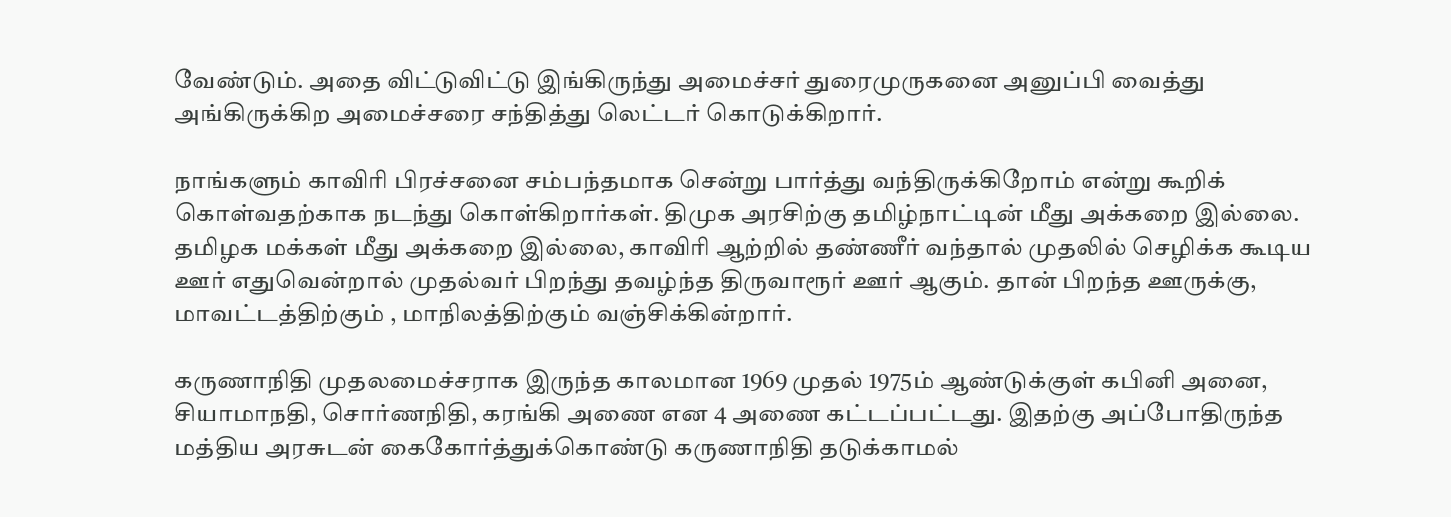வேண்டும். அதை விட்டுவிட்டு இங்கிருந்து அமைச்சர் துரைமுருகனை அனுப்பி வைத்து அங்கிருக்கிற அமைச்சரை சந்தித்து லெட்டர் கொடுக்கிறார்.

நாங்களும் காவிரி பிரச்சனை சம்பந்தமாக சென்று பார்த்து வந்திருக்கிறோம் என்று கூறிக் கொள்வதற்காக நடந்து கொள்கிறார்கள். திமுக அரசிற்கு தமிழ்நாட்டின் மீது அக்கறை இல்லை. தமிழக மக்கள் மீது அக்கறை இல்லை, காவிரி ஆற்றில் தண்ணீர் வந்தால் முதலில் செழிக்க கூடிய ஊர் எதுவென்றால் முதல்வர் பிறந்து தவழ்ந்த திருவாரூர் ஊர் ஆகும். தான் பிறந்த ஊருக்கு, மாவட்டத்திற்கும் , மாநிலத்திற்கும் வஞ்சிக்கின்றார்.

கருணாநிதி முதலமைச்சராக இருந்த காலமான 1969 முதல் 1975ம் ஆண்டுக்குள் கபினி அனை, சியாமாநதி, சொர்ணநிதி, கரங்கி அணை என 4 அணை கட்டப்பட்டது. இதற்கு அப்போதிருந்த மத்திய அரசுடன் கைகோர்த்துக்கொண்டு கருணாநிதி தடுக்காமல்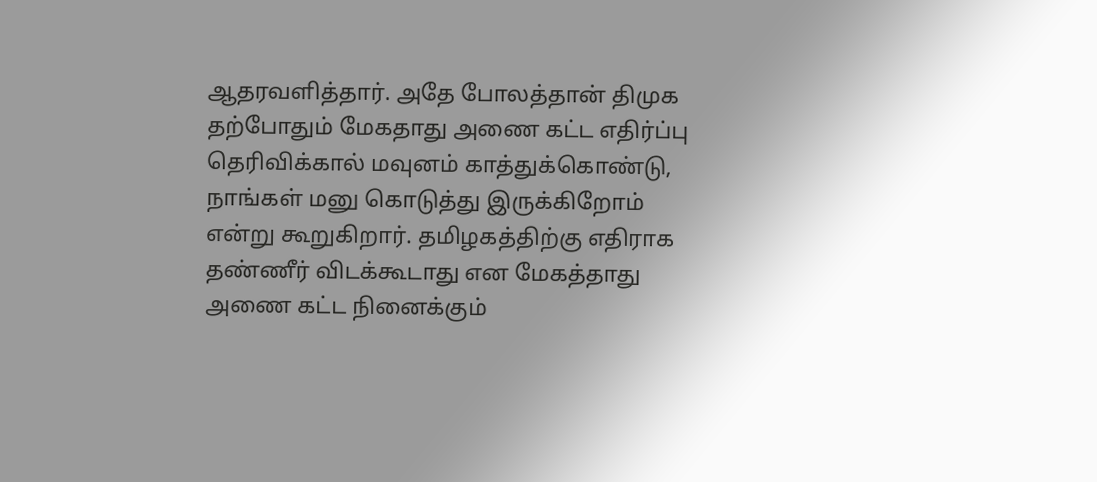ஆதரவளித்தார். அதே போலத்தான் திமுக தற்போதும் மேகதாது அணை கட்ட எதிர்ப்பு தெரிவிக்கால் மவுனம் காத்துக்கொண்டு, நாங்கள் மனு கொடுத்து இருக்கிறோம் என்று கூறுகிறார். தமிழகத்திற்கு எதிராக தண்ணீர் விடக்கூடாது என மேகத்தாது அணை கட்ட நினைக்கும்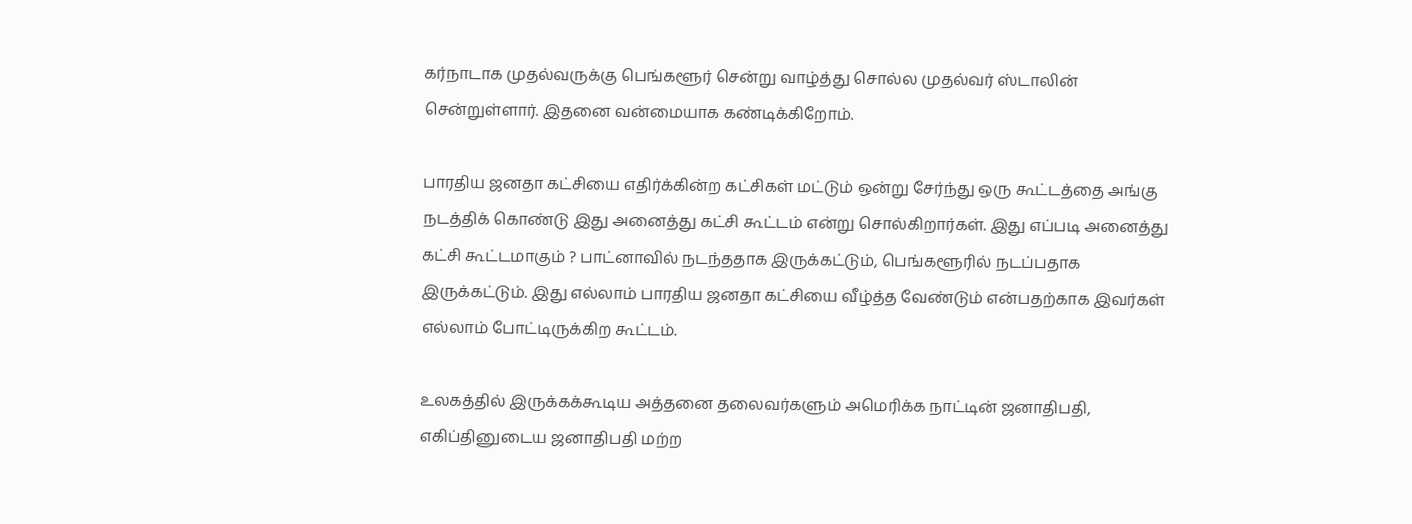கர்நாடாக முதல்வருக்கு பெங்களூர் சென்று வாழ்த்து சொல்ல முதல்வர் ஸ்டாலின் சென்றுள்ளார். இதனை வன்மையாக கண்டிக்கிறோம்.

பாரதிய ஜனதா கட்சியை எதிர்க்கின்ற கட்சிகள் மட்டும் ஒன்று சேர்ந்து ஒரு கூட்டத்தை அங்கு நடத்திக் கொண்டு இது அனைத்து கட்சி கூட்டம் என்று சொல்கிறார்கள். இது எப்படி அனைத்து கட்சி கூட்டமாகும் ? பாட்னாவில் நடந்ததாக இருக்கட்டும், பெங்களூரில் நடப்பதாக இருக்கட்டும். இது எல்லாம் பாரதிய ஜனதா கட்சியை வீழ்த்த வேண்டும் என்பதற்காக இவர்கள் எல்லாம் போட்டிருக்கிற கூட்டம்.

உலகத்தில் இருக்கக்கூடிய அத்தனை தலைவர்களும் அமெரிக்க நாட்டின் ஜனாதிபதி, எகிப்தினுடைய ஜனாதிபதி மற்ற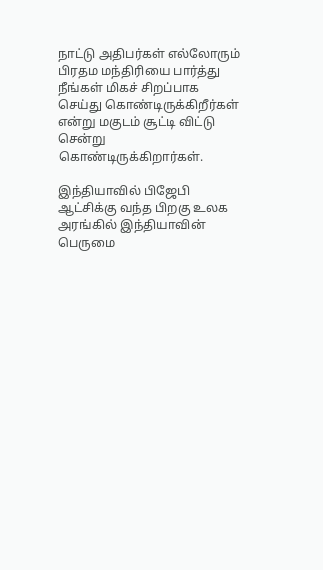நாட்டு அதிபர்கள் எல்லோரும் பிரதம மந்திரியை பார்த்து நீங்கள் மிகச் சிறப்பாக செய்து கொண்டிருக்கிறீர்கள் என்று மகுடம் சூட்டி விட்டு சென்று கொண்டிருக்கிறார்கள்.

இந்தியாவில் பிஜேபி ஆட்சிக்கு வந்த பிறகு உலக அரங்கில் இந்தியாவின் பெருமை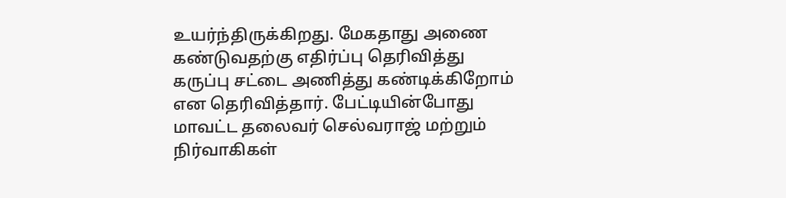உயர்ந்திருக்கிறது. மேகதாது அணை கண்டுவதற்கு எதிர்ப்பு தெரிவித்து கருப்பு சட்டை அணித்து கண்டிக்கிறோம் என தெரிவித்தார். பேட்டியின்போது மாவட்ட தலைவர் செல்வராஜ் மற்றும் நிர்வாகிகள்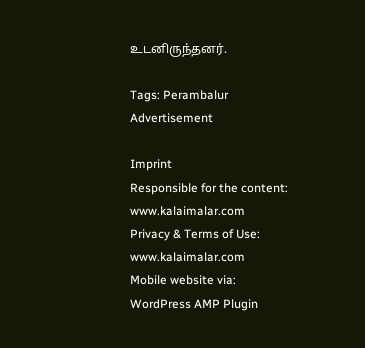உடனிருந்தனர்.

Tags: Perambalur
Advertisement

Imprint
Responsible for the content:
www.kalaimalar.com
Privacy & Terms of Use:
www.kalaimalar.com
Mobile website via:
WordPress AMP Plugin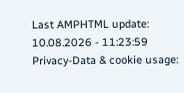Last AMPHTML update:
10.08.2026 - 11:23:59
Privacy-Data & cookie usage: